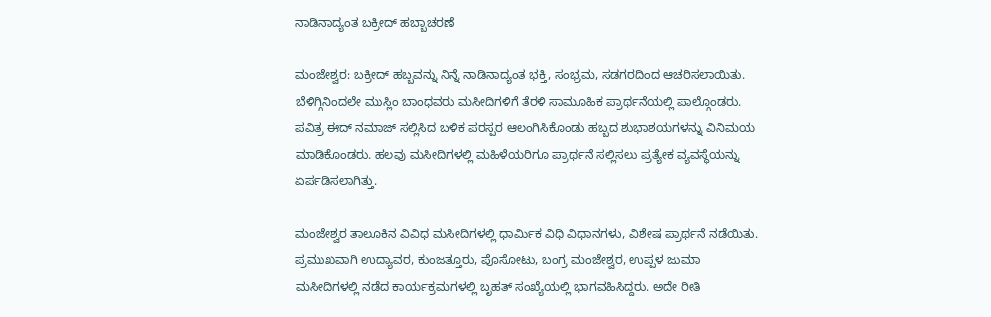ನಾಡಿನಾದ್ಯಂತ ಬಕ್ರೀದ್ ಹಬ್ಬಾಚರಣೆ

ಮಂಜೇಶ್ವರ: ಬಕ್ರೀದ್ ಹಬ್ಬವನ್ನು ನಿನ್ನೆ ನಾಡಿನಾದ್ಯಂತ ಭಕ್ತಿ, ಸಂಭ್ರಮ, ಸಡಗರದಿಂದ ಆಚರಿಸಲಾಯಿತು. ಬೆಳಿಗ್ಗಿನಿಂದಲೇ ಮುಸ್ಲಿಂ ಬಾಂಧವರು ಮಸೀದಿಗಳಿಗೆ ತೆರಳಿ ಸಾಮೂಹಿಕ ಪ್ರಾರ್ಥನೆಯಲ್ಲಿ ಪಾಲ್ಗೊಂಡರು. ಪವಿತ್ರ ಈದ್ ನಮಾಜ್ ಸಲ್ಲಿಸಿದ ಬಳಿಕ ಪರಸ್ಪರ ಆಲಂಗಿಸಿಕೊಂಡು ಹಬ್ಬದ ಶುಭಾಶಯಗಳನ್ನು ವಿನಿಮಯ ಮಾಡಿಕೊಂಡರು. ಹಲವು ಮಸೀದಿಗಳಲ್ಲಿ ಮಹಿಳೆಯರಿಗೂ ಪ್ರಾರ್ಥನೆ ಸಲ್ಲಿಸಲು ಪ್ರತ್ಯೇಕ ವ್ಯವಸ್ಥೆಯನ್ನು ಏರ್ಪಡಿಸಲಾಗಿತ್ತು.

ಮಂಜೇಶ್ವರ ತಾಲೂಕಿನ ವಿವಿಧ ಮಸೀದಿಗಳಲ್ಲಿ ಧಾರ್ಮಿಕ ವಿಧಿ ವಿಧಾನಗಳು, ವಿಶೇಷ ಪ್ರಾರ್ಥನೆ ನಡೆಯಿತು. ಪ್ರಮುಖವಾಗಿ ಉದ್ಯಾವರ, ಕುಂಜತ್ತೂರು, ಪೊಸೋಟು, ಬಂಗ್ರ ಮಂಜೇಶ್ವರ, ಉಪ್ಪಳ ಜುಮಾ ಮಸೀದಿಗಳಲ್ಲಿ ನಡೆದ ಕಾರ್ಯಕ್ರಮಗಳಲ್ಲಿ ಬೃಹತ್ ಸಂಖ್ಯೆಯಲ್ಲಿ ಭಾಗವಹಿಸಿದ್ದರು. ಅದೇ ರೀತಿ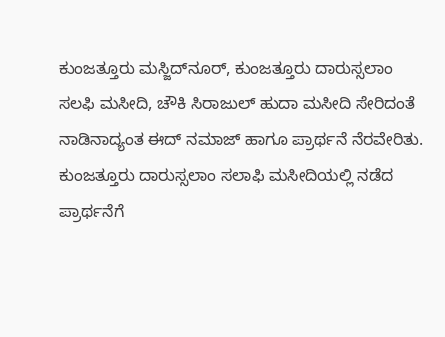ಕುಂಜತ್ತೂರು ಮಸ್ಜಿದ್‌ನೂರ್, ಕುಂಜತ್ತೂರು ದಾರುಸ್ಸಲಾಂ ಸಲಫಿ ಮಸೀದಿ, ಚೌಕಿ ಸಿರಾಜುಲ್ ಹುದಾ ಮಸೀದಿ ಸೇರಿದಂತೆ ನಾಡಿನಾದ್ಯಂತ ಈದ್ ನಮಾಜ್ ಹಾಗೂ ಪ್ರಾರ್ಥನೆ ನೆರವೇರಿತು. ಕುಂಜತ್ತೂರು ದಾರುಸ್ಸಲಾಂ ಸಲಾಫಿ ಮಸೀದಿಯಲ್ಲಿ ನಡೆದ ಪ್ರಾರ್ಥನೆಗೆ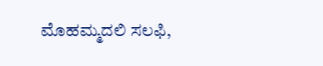ಮೊಹಮ್ಮದಲಿ ಸಲಫಿ,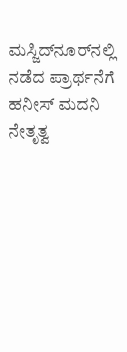ಮಸ್ಜಿದ್‌ನೂರ್‌ನಲ್ಲಿ ನಡೆದ ಪ್ರಾರ್ಥನೆಗೆ ಹನೀಸ್ ಮದನಿ ನೇತೃತ್ವ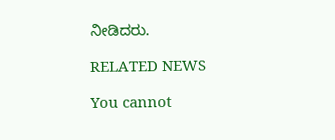ನೀಡಿದರು.

RELATED NEWS

You cannot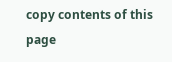copy contents of this page